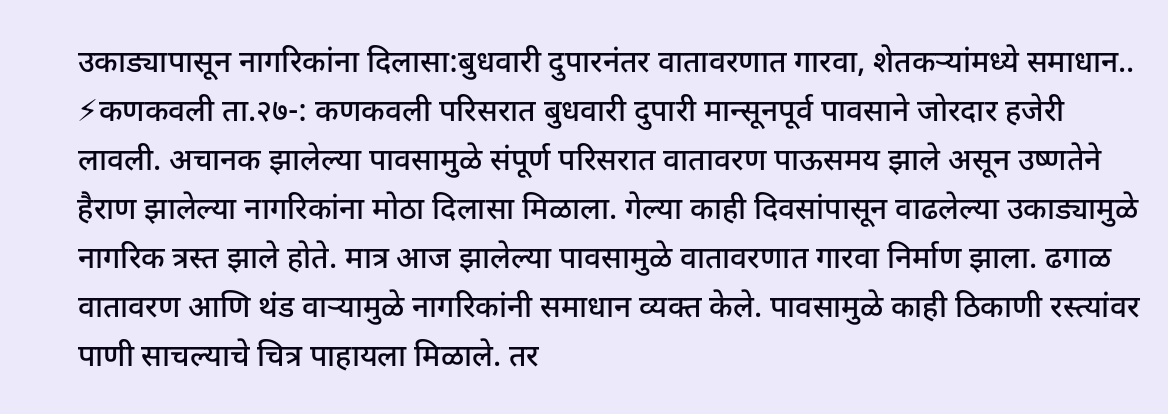उकाड्यापासून नागरिकांना दिलासा:बुधवारी दुपारनंतर वातावरणात गारवा, शेतकऱ्यांमध्ये समाधान..
⚡कणकवली ता.२७-: कणकवली परिसरात बुधवारी दुपारी मान्सूनपूर्व पावसाने जोरदार हजेरी लावली. अचानक झालेल्या पावसामुळे संपूर्ण परिसरात वातावरण पाऊसमय झाले असून उष्णतेने हैराण झालेल्या नागरिकांना मोठा दिलासा मिळाला. गेल्या काही दिवसांपासून वाढलेल्या उकाड्यामुळे नागरिक त्रस्त झाले होते. मात्र आज झालेल्या पावसामुळे वातावरणात गारवा निर्माण झाला. ढगाळ वातावरण आणि थंड वाऱ्यामुळे नागरिकांनी समाधान व्यक्त केले. पावसामुळे काही ठिकाणी रस्त्यांवर पाणी साचल्याचे चित्र पाहायला मिळाले. तर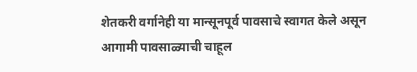शेतकरी वर्गानेही या मान्सूनपूर्व पावसाचे स्वागत केले असून आगामी पावसाळ्याची चाहूल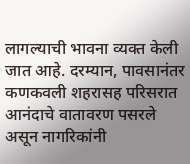लागल्याची भावना व्यक्त केली जात आहे. दरम्यान, पावसानंतर कणकवली शहरासह परिसरात आनंदाचे वातावरण पसरले असून नागरिकांनी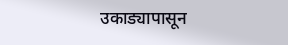उकाड्यापासून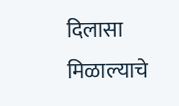दिलासा मिळाल्याचे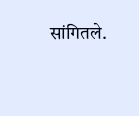सांगितले.